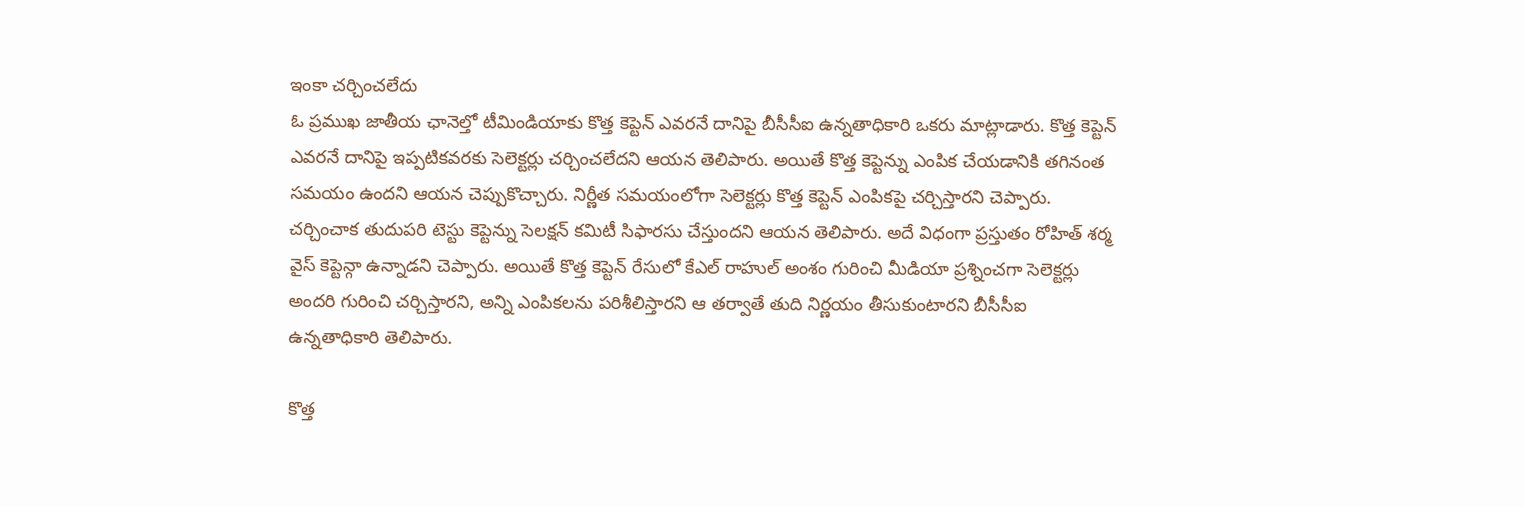ఇంకా చర్చించలేదు
ఓ ప్రముఖ జాతీయ ఛానెల్తో టీమిండియాకు కొత్త కెప్టెన్ ఎవరనే దానిపై బీసీసీఐ ఉన్నతాధికారి ఒకరు మాట్లాడారు. కొత్త కెప్టెన్ ఎవరనే దానిపై ఇప్పటికవరకు సెలెక్టర్లు చర్చించలేదని ఆయన తెలిపారు. అయితే కొత్త కెప్టెన్ను ఎంపిక చేయడానికి తగినంత సమయం ఉందని ఆయన చెప్పుకొచ్చారు. నిర్ణీత సమయంలోగా సెలెక్టర్లు కొత్త కెప్టెన్ ఎంపికపై చర్చిస్తారని చెప్పారు.
చర్చించాక తుదుపరి టెస్టు కెప్టెన్ను సెలక్షన్ కమిటీ సిఫారసు చేస్తుందని ఆయన తెలిపారు. అదే విధంగా ప్రస్తుతం రోహిత్ శర్మ వైస్ కెప్టెన్గా ఉన్నాడని చెప్పారు. అయితే కొత్త కెప్టెన్ రేసులో కేఎల్ రాహుల్ అంశం గురించి మీడియా ప్రశ్నించగా సెలెక్టర్లు అందరి గురించి చర్చిస్తారని, అన్ని ఎంపికలను పరిశీలిస్తారని ఆ తర్వాతే తుది నిర్ణయం తీసుకుంటారని బీసీసీఐ ఉన్నతాధికారి తెలిపారు.

కొత్త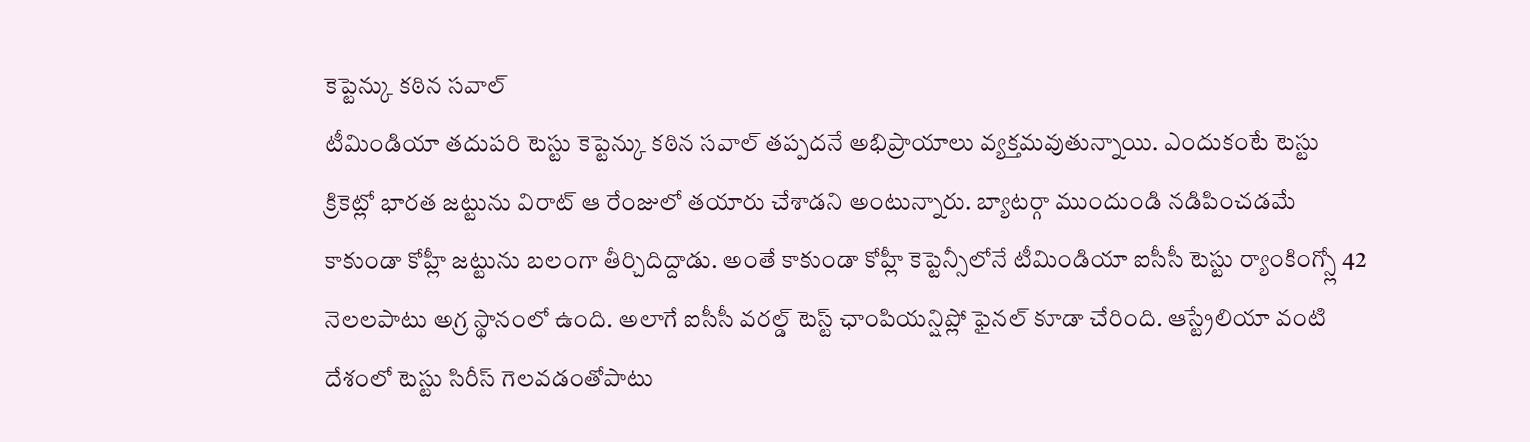కెప్టెన్కు కఠిన సవాల్
టీమిండియా తదుపరి టెస్టు కెప్టెన్కు కఠిన సవాల్ తప్పదనే అభిప్రాయాలు వ్యక్తమవుతున్నాయి. ఎందుకంటే టెస్టు క్రికెట్లో భారత జట్టును విరాట్ ఆ రేంజులో తయారు చేశాడని అంటున్నారు. బ్యాటర్గా ముందుండి నడిపించడమే కాకుండా కోహ్లీ జట్టును బలంగా తీర్చిదిద్దాడు. అంతే కాకుండా కోహ్లీ కెప్టెన్సీలోనే టీమిండియా ఐసీసీ టెస్టు ర్యాంకింగ్స్లో 42 నెలలపాటు అగ్ర స్థానంలో ఉంది. అలాగే ఐసీసీ వరల్డ్ టెస్ట్ ఛాంపియన్షిప్లో ఫైనల్ కూడా చేరింది. ఆస్ట్రేలియా వంటి దేశంలో టెస్టు సిరీస్ గెలవడంతోపాటు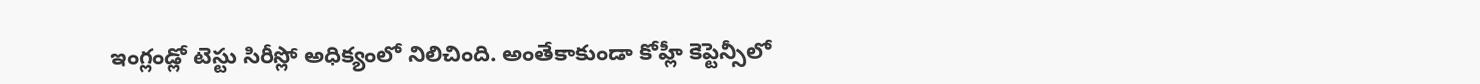ఇంగ్లండ్లో టెస్టు సిరీస్లో అధిక్యంలో నిలిచింది. అంతేకాకుండా కోహ్లీ కెప్టెన్సీలో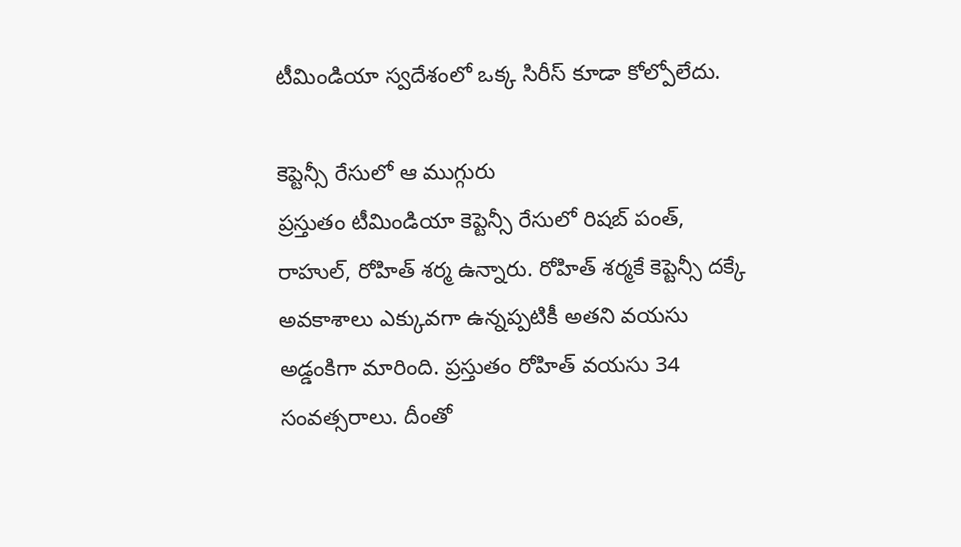టీమిండియా స్వదేశంలో ఒక్క సిరీస్ కూడా కోల్పోలేదు.

కెప్టెన్సీ రేసులో ఆ ముగ్గురు
ప్రస్తుతం టీమిండియా కెప్టెన్సీ రేసులో రిషబ్ పంత్, రాహుల్, రోహిత్ శర్మ ఉన్నారు. రోహిత్ శర్మకే కెప్టెన్సీ దక్కే అవకాశాలు ఎక్కువగా ఉన్నప్పటికీ అతని వయసు అడ్డంకిగా మారింది. ప్రస్తుతం రోహిత్ వయసు 34 సంవత్సరాలు. దీంతో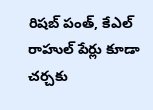రిషబ్ పంత్, కేఎల్ రాహుల్ పేర్లు కూడా చర్చకు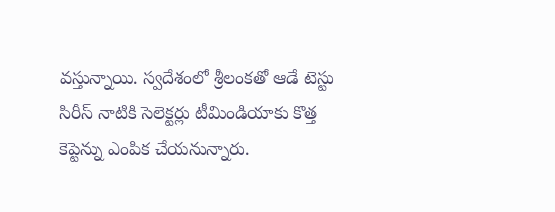వస్తున్నాయి. స్వదేశంలో శ్రీలంకతో ఆడే టెస్టు సిరీస్ నాటికి సెలెక్టర్లు టీమిండియాకు కొత్త కెప్టెన్ను ఎంపిక చేయనున్నారు.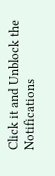Click it and Unblock the Notifications